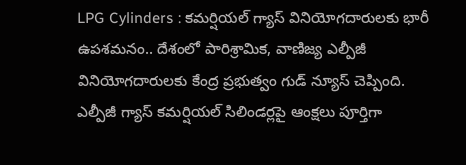LPG Cylinders : కమర్షియల్ గ్యాస్ వినియోగదారులకు భారీ ఉపశమనం.. దేశంలో పారిశ్రామిక, వాణిజ్య ఎల్పీజీ వినియోగదారులకు కేంద్ర ప్రభుత్వం గుడ్ న్యూస్ చెప్పింది.
ఎల్పీజీ గ్యాస్ కమర్షియల్ సిలిండర్లపై ఆంక్షలు పూర్తిగా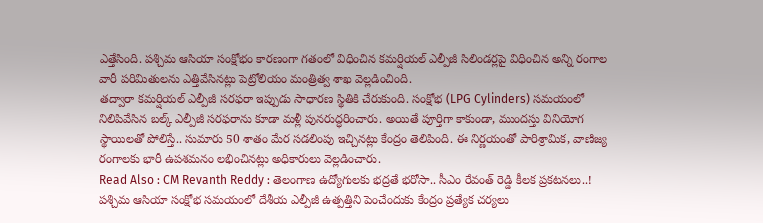ఎత్తేసింది. పశ్చిమ ఆసియా సంక్షోభం కారణంగా గతంలో విధించిన కమర్షియల్ ఎల్పీజీ సిలిండర్లపై విధించిన అన్ని రంగాల వారీ పరిమితులను ఎత్తివేసినట్లు పెట్రోలియం మంత్రిత్వ శాఖ వెల్లడించింది.
తద్వారా కమర్షియల్ ఎల్పీజీ సరఫరా ఇప్పుడు సాధారణ స్థితికి చేరుకుంది. సంక్షోభ (LPG Cylinders) సమయంలో నిలిపివేసిన బల్క్ ఎల్పీజీ సరఫరాను కూడా మళ్లీ పునరుద్ధరించారు. అయితే పూర్తిగా కాకుండా, ముందస్తు వినియోగ స్థాయిలతో పోలిస్తే.. సుమారు 50 శాతం మేర సడలింపు ఇచ్చినట్లు కేంద్రం తెలిపింది. ఈ నిర్ణయంతో పారిశ్రామిక, వాణిజ్య రంగాలకు భారీ ఉపశమనం లభించినట్లు అధికారులు వెల్లడించారు.
Read Also : CM Revanth Reddy : తెలంగాణ ఉద్యోగులకు భద్రతే భరోసా.. సీఎం రేవంత్ రెడ్డి కీలక ప్రకటనలు..!
పశ్చిమ ఆసియా సంక్షోభ సమయంలో దేశీయ ఎల్పీజీ ఉత్పత్తిని పెంచేందుకు కేంద్రం ప్రత్యేక చర్యలు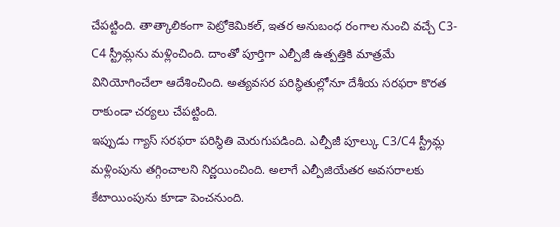చేపట్టింది. తాత్కాలికంగా పెట్రోకెమికల్, ఇతర అనుబంధ రంగాల నుంచి వచ్చే C3-C4 స్ట్రీమ్లను మళ్లించింది. దాంతో పూర్తిగా ఎల్పీజీ ఉత్పత్తికి మాత్రమే వినియోగించేలా ఆదేశించింది. అత్యవసర పరిస్థితుల్లోనూ దేశీయ సరఫరా కొరత రాకుండా చర్యలు చేపట్టింది.
ఇప్పుడు గ్యాస్ సరఫరా పరిస్థితి మెరుగుపడింది. ఎల్పీజీ పూల్కు C3/C4 స్ట్రీమ్ల మళ్లింపును తగ్గించాలని నిర్ణయించింది. అలాగే ఎల్పీజియేతర అవసరాలకు కేటాయింపును కూడా పెంచనుంది.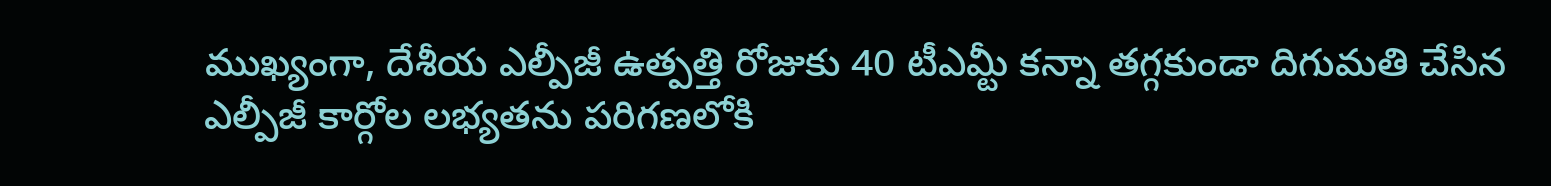ముఖ్యంగా, దేశీయ ఎల్పీజీ ఉత్పత్తి రోజుకు 40 టీఎమ్టీ కన్నా తగ్గకుండా దిగుమతి చేసిన ఎల్పీజీ కార్గోల లభ్యతను పరిగణలోకి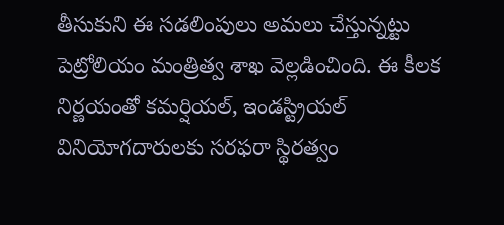తీసుకుని ఈ సడలింపులు అమలు చేస్తున్నట్టు పెట్రోలియం మంత్రిత్వ శాఖ వెల్లడించింది. ఈ కీలక నిర్ణయంతో కమర్షియల్, ఇండస్ట్రియల్ వినియోగదారులకు సరఫరా స్థిరత్వం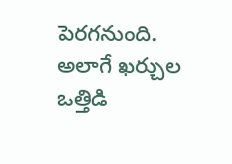పెరగనుంది. అలాగే ఖర్చుల ఒత్తిడి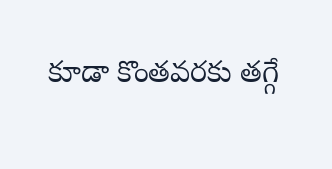కూడా కొంతవరకు తగ్గే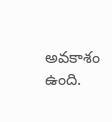అవకాశం ఉంది.